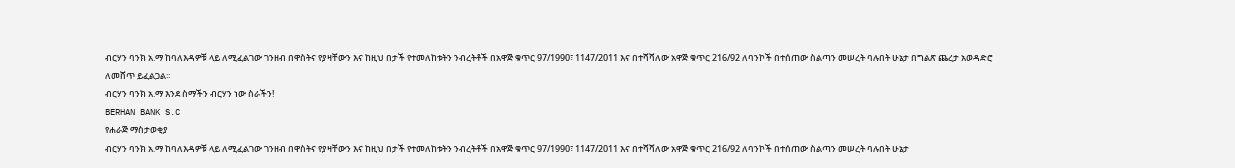ብርሃን ባንክ አ.ማ ከባለእዳዎቹ ላይ ለሚፈልገው ገንዘብ በዋስትና የያዛቸውን እና ከዚህ በታች የተመለከቱትን ንብረትቶች በአዋጅ ቁጥር 97/1990፣ 1147/2011 እና በተሻሻለው አዋጅ ቁጥር 216/92 ለባንኮች በተሰጠው ስልጣን መሠረት ባሉበት ሁኔታ በግልጽ ጨረታ አወዳድሮ ለመሸጥ ይፈልጋል፡፡
ብርሃን ባንክ አ.ማ እንደ ስማችን ብርሃን ነው ስራችን!
BERHAN BANK S.C
የሐራጅ ማስታወቂያ
ብርሃን ባንክ አ.ማ ከባለእዳዎቹ ላይ ለሚፈልገው ገንዘብ በዋስትና የያዛቸውን እና ከዚህ በታች የተመለከቱትን ንብረትቶች በአዋጅ ቁጥር 97/1990፣ 1147/2011 እና በተሻሻለው አዋጅ ቁጥር 216/92 ለባንኮች በተሰጠው ስልጣን መሠረት ባሉበት ሁኔታ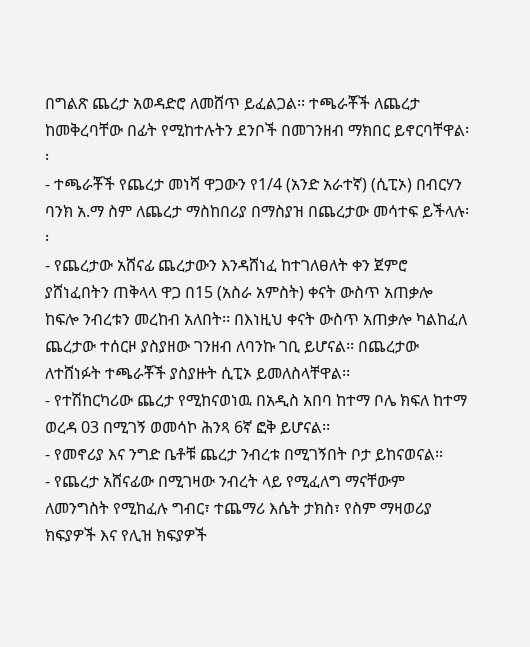በግልጽ ጨረታ አወዳድሮ ለመሸጥ ይፈልጋል፡፡ ተጫራቾች ለጨረታ ከመቅረባቸው በፊት የሚከተሉትን ደንቦች በመገንዘብ ማክበር ይኖርባቸዋል፡፡
- ተጫራቾች የጨረታ መነሻ ዋጋውን የ1/4 (አንድ አራተኛ) (ሲፒኦ) በብርሃን ባንክ አ.ማ ስም ለጨረታ ማስከበሪያ በማስያዝ በጨረታው መሳተፍ ይችላሉ፡፡
- የጨረታው አሸናፊ ጨረታውን እንዳሸነፈ ከተገለፀለት ቀን ጀምሮ ያሸነፈበትን ጠቅላላ ዋጋ በ15 (አስራ አምስት) ቀናት ውስጥ አጠቃሎ ከፍሎ ንብረቱን መረከብ አለበት፡፡ በእነዚህ ቀናት ውስጥ አጠቃሎ ካልከፈለ ጨረታው ተሰርዞ ያስያዘው ገንዘብ ለባንኩ ገቢ ይሆናል፡፡ በጨረታው ለተሸነፉት ተጫራቾች ያስያዙት ሲፒኦ ይመለስላቸዋል፡፡
- የተሽከርካሪው ጨረታ የሚከናወነዉ በአዲስ አበባ ከተማ ቦሌ ክፍለ ከተማ ወረዳ 03 በሚገኝ ወመሳኮ ሕንጻ 6ኛ ፎቅ ይሆናል፡፡
- የመኖሪያ እና ንግድ ቤቶቹ ጨረታ ንብረቱ በሚገኝበት ቦታ ይከናወናል፡፡
- የጨረታ አሸናፊው በሚገዛው ንብረት ላይ የሚፈለግ ማናቸውም ለመንግስት የሚከፈሉ ግብር፣ ተጨማሪ እሴት ታክስ፣ የስም ማዛወሪያ ክፍያዎች እና የሊዝ ክፍያዎች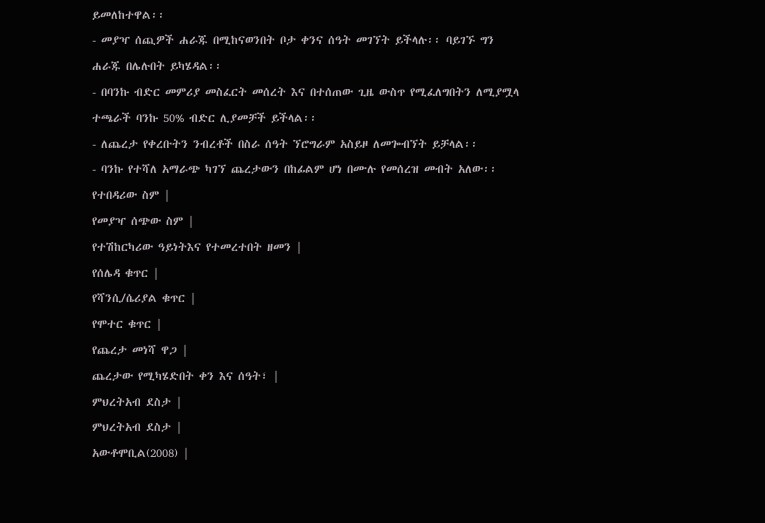ይመለከተዋል፡፡
- መያዣ ሰጪዎች ሐራጁ በሚከናወንበት ቦታ ቀንና ሰዓት መገኘት ይችላሉ፡፡ ባይገኙ ግን ሐራጁ በሌሉበት ይካሄዳል፡፡
- በባንኩ ብድር መምሪያ መስፈርት መሰረት እና በተሰጠው ጊዜ ውስጥ የሚፈለግበትን ለሚያሟላ ተጫራች ባንኩ 50% ብድር ሊያመቻች ይችላል፡፡
- ለጨረታ የቀረቡትን ንብረቶች በስራ ሰዓት ኘሮግራም አስይዞ ለመጐብኘት ይቻላል፡፡
- ባንኩ የተሻለ አማራጭ ካገኘ ጨረታውን በከፊልም ሆነ በሙሉ የመሰረዝ መብት አለው፡፡
የተበዳሪው ስም |
የመያዣ ሰጭው ስም |
የተሽከርካሪው ዓይነትእና የተመረተበት ዘመን |
የሰሌዳ ቁጥር |
የሻንሲ/ሴሪያል ቁጥር |
የሞተር ቁጥር |
የጨረታ መነሻ ዋጋ |
ጨረታው የሚካሄድበት ቀን እና ሰዓት፣ |
ምህረትአብ ደስታ |
ምህረትአብ ደስታ |
አውቶሞቢል(2008) |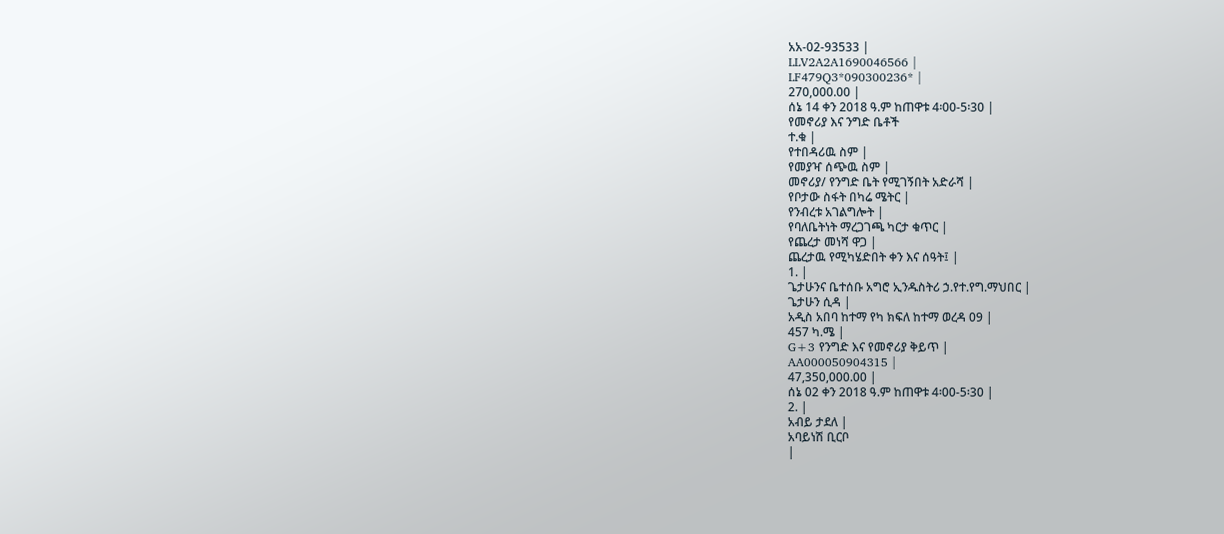አአ-02-93533 |
LLV2A2A1690046566 |
LF479Q3*090300236* |
270,000.00 |
ሰኔ 14 ቀን 2018 ዓ.ም ከጠዋቱ 4፡00-5፡30 |
የመኖሪያ እና ንግድ ቤቶች
ተ.ቁ |
የተበዳሪዉ ስም |
የመያዣ ሰጭዉ ስም |
መኖሪያ/ የንግድ ቤት የሚገኝበት አድራሻ |
የቦታው ስፋት በካሬ ሜትር |
የንብረቱ አገልግሎት |
የባለቤትነት ማረጋገጫ ካርታ ቁጥር |
የጨረታ መነሻ ዋጋ |
ጨረታዉ የሚካሄድበት ቀን እና ሰዓት፤ |
1. |
ጌታሁንና ቤተሰቡ አግሮ ኢንዱስትሪ ኃ.የተ.የግ.ማህበር |
ጌታሁን ሲዳ |
አዲስ አበባ ከተማ የካ ክፍለ ከተማ ወረዳ 09 |
457 ካ.ሜ |
G+3 የንግድ እና የመኖሪያ ቅይጥ |
AA000050904315 |
47,350,000.00 |
ሰኔ 02 ቀን 2018 ዓ.ም ከጠዋቱ 4፡00-5፡30 |
2. |
አብይ ታደለ |
አባይነሽ ቢርቦ
|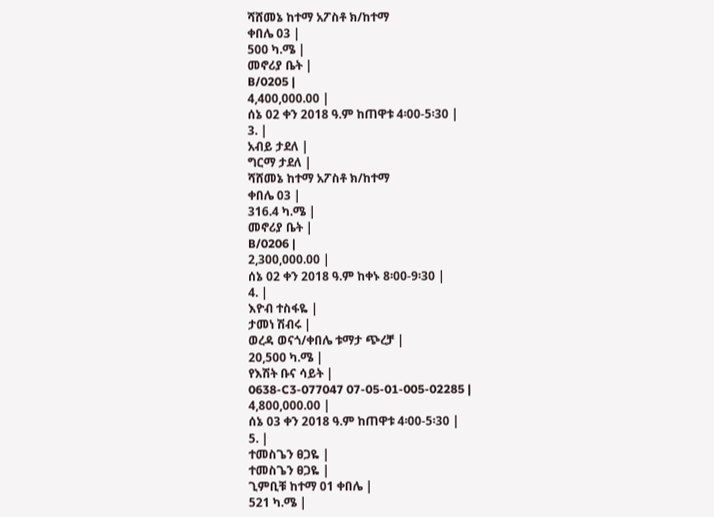ሻሸመኔ ከተማ አፖስቶ ክ/ከተማ
ቀበሌ 03 |
500 ካ.ሜ |
መኖሪያ ቤት |
B/0205 |
4,400,000.00 |
ሰኔ 02 ቀን 2018 ዓ.ም ከጠዋቱ 4፡00-5፡30 |
3. |
አብይ ታደለ |
ግርማ ታደለ |
ሻሸመኔ ከተማ አፖስቶ ክ/ከተማ
ቀበሌ 03 |
316.4 ካ.ሜ |
መኖሪያ ቤት |
B/0206 |
2,300,000.00 |
ሰኔ 02 ቀን 2018 ዓ.ም ከቀኑ 8፡00-9፡30 |
4. |
እዮብ ተስፋዬ |
ታመነ ሽብሩ |
ወረዳ ወናጎ/ቀበሌ ቱማታ ጭረቻ |
20,500 ካ.ሜ |
የእሽት ቡና ሳይት |
0638-C3-077047 07-05-01-005-02285 |
4,800,000.00 |
ሰኔ 03 ቀን 2018 ዓ.ም ከጠዋቱ 4፡00-5፡30 |
5. |
ተመስጌን ፀጋዬ |
ተመስጌን ፀጋዬ |
ጊምቢቹ ከተማ 01 ቀበሌ |
521 ካ.ሜ |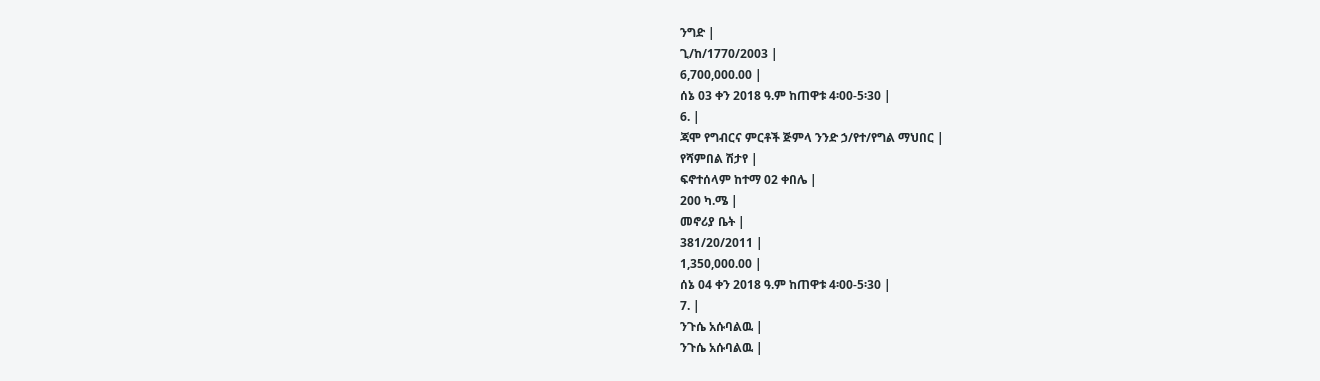ንግድ |
ጊ/ከ/1770/2003 |
6,700,000.00 |
ሰኔ 03 ቀን 2018 ዓ.ም ከጠዋቱ 4፡00-5፡30 |
6. |
ጃሞ የግብርና ምርቶች ጅምላ ንንድ ኃ/የተ/የግል ማህበር |
የሻምበል ሽታየ |
ፍኖተሰላም ከተማ 02 ቀበሌ |
200 ካ.ሜ |
መኖሪያ ቤት |
381/20/2011 |
1,350,000.00 |
ሰኔ 04 ቀን 2018 ዓ.ም ከጠዋቱ 4፡00-5፡30 |
7. |
ንጉሴ አሱባልዉ |
ንጉሴ አሱባልዉ |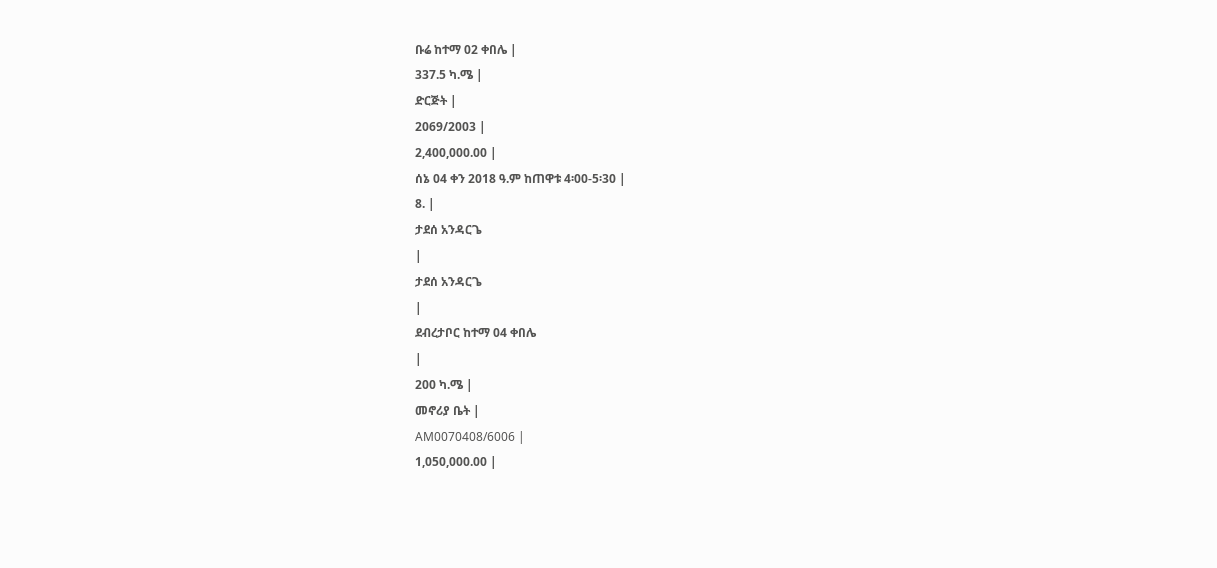ቡሬ ከተማ 02 ቀበሌ |
337.5 ካ.ሜ |
ድርጅት |
2069/2003 |
2,400,000.00 |
ሰኔ 04 ቀን 2018 ዓ.ም ከጠዋቱ 4፡00-5፡30 |
8. |
ታደሰ አንዳርጌ
|
ታደሰ አንዳርጌ
|
ደብረታቦር ከተማ 04 ቀበሌ
|
200 ካ.ሜ |
መኖሪያ ቤት |
AM0070408/6006 |
1,050,000.00 |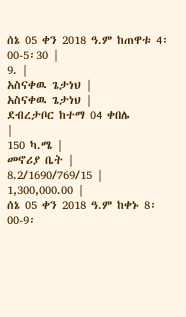ሰኔ 05 ቀን 2018 ዓ.ም ከጠዋቱ 4፡00-5፡30 |
9. |
አስናቀዉ ጌታነህ |
አስናቀዉ ጌታነህ |
ደብረታቦር ከተማ 04 ቀበሌ
|
150 ካ.ሜ |
መኖሪያ ቤት |
8.2/1690/769/15 |
1,300,000.00 |
ሰኔ 05 ቀን 2018 ዓ.ም ከቀኑ 8፡00-9፡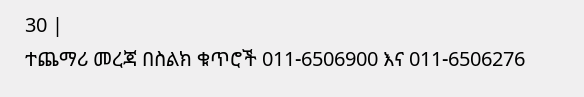30 |
ተጨማሪ መረጃ በስልክ ቁጥሮች 011-6506900 እና 011-6506276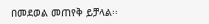በመደወል መጠየቅ ይቻላል፡፡